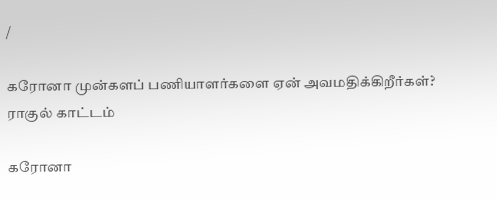/

கரோனா முன்களப் பணியாளர்களை ஏன் அவமதிக்கிறீர்கள்? ராகுல் காட்டம்

கரோனா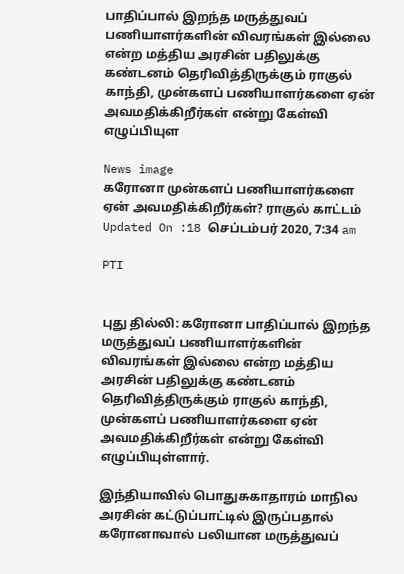பாதிப்பால் இறந்த மருத்துவப் பணியாளர்களின் விவரங்கள் இல்லை என்ற மத்திய அரசின் பதிலுக்கு கண்டனம் தெரிவித்திருக்கும் ராகுல் காந்தி, முன்களப் பணியாளர்களை ஏன் அவமதிக்கிறீர்கள் என்று கேள்வி எழுப்பியுள

News image
கரோனா முன்களப் பணியாளர்களை ஏன் அவமதிக்கிறீர்கள்? ராகுல் காட்டம்
Updated On :18 செப்டம்பர் 2020, 7:34 am

PTI


புது தில்லி: கரோனா பாதிப்பால் இறந்த மருத்துவப் பணியாளர்களின் விவரங்கள் இல்லை என்ற மத்திய அரசின் பதிலுக்கு கண்டனம் தெரிவித்திருக்கும் ராகுல் காந்தி, முன்களப் பணியாளர்களை ஏன் அவமதிக்கிறீர்கள் என்று கேள்வி எழுப்பியுள்ளார்.

இந்தியாவில் பொதுசுகாதாரம் மாநில அரசின் கட்டுப்பாட்டில் இருப்பதால் கரோனாவால் பலியான மருத்துவப்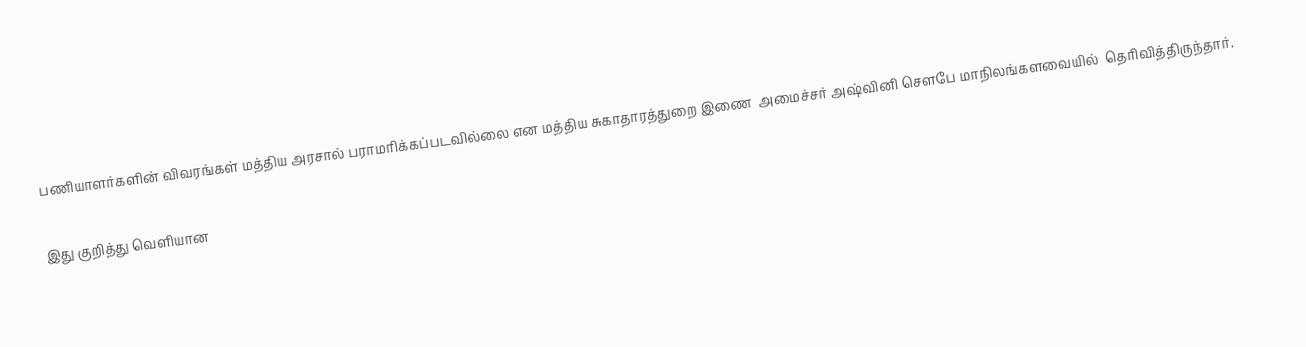பணியாளர்களின் விவரங்கள் மத்திய அரசால் பராமரிக்கப்படவில்லை என மத்திய சுகாதாரத்துறை இணை  அமைச்சர் அஷ்வினி சௌபே மாநிலங்களவையில்  தெரிவித்திருந்தார்.

இது குறித்து வெளியான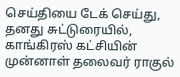செய்தியை டேக் செய்து, தனது சுட்டுரையில், காங்கிரஸ் கட்சியின் முன்னாள் தலைவர் ராகுல்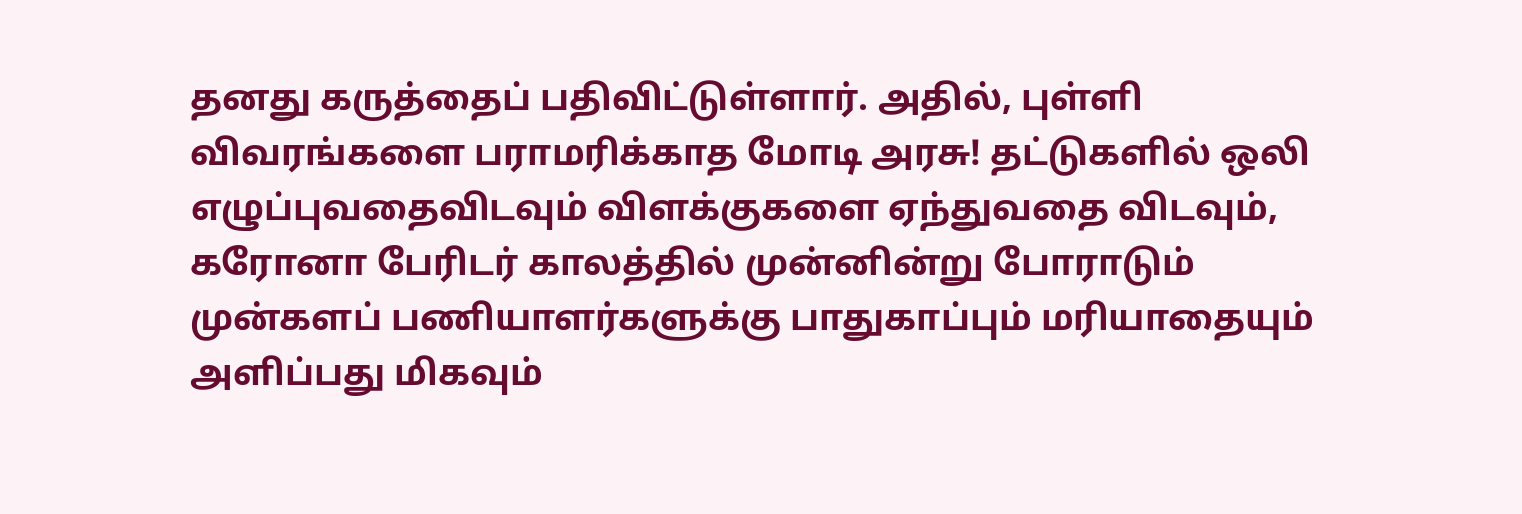தனது கருத்தைப் பதிவிட்டுள்ளார். அதில், புள்ளி விவரங்களை பராமரிக்காத மோடி அரசு! தட்டுகளில் ஒலி எழுப்புவதைவிடவும் விளக்குகளை ஏந்துவதை விடவும், கரோனா பேரிடர் காலத்தில் முன்னின்று போராடும் முன்களப் பணியாளர்களுக்கு பாதுகாப்பும் மரியாதையும் அளிப்பது மிகவும்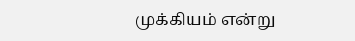முக்கியம் என்று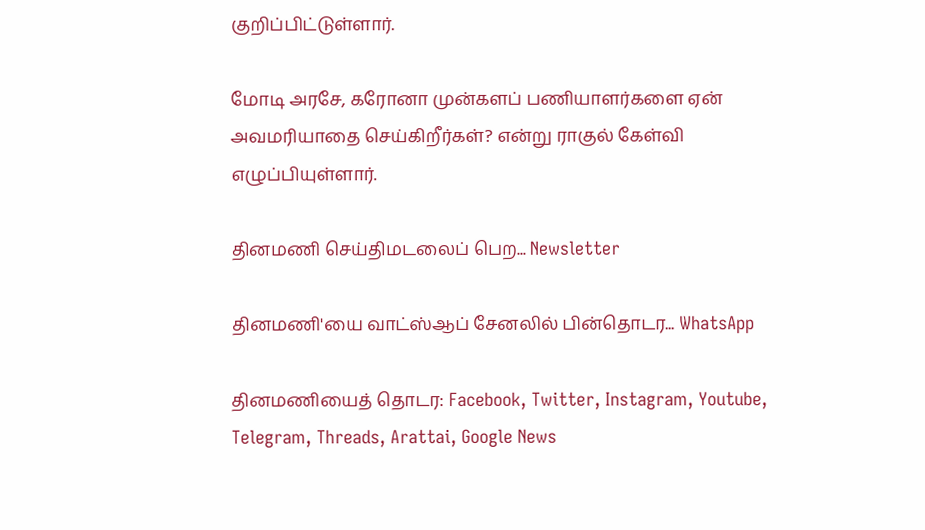குறிப்பிட்டுள்ளார்.

மோடி அரசே, கரோனா முன்களப் பணியாளர்களை ஏன் அவமரியாதை செய்கிறீர்கள்? என்று ராகுல் கேள்வி எழுப்பியுள்ளார்.

தினமணி செய்திமடலைப் பெற... Newsletter

தினமணி'யை வாட்ஸ்ஆப் சேனலில் பின்தொடர... WhatsApp

தினமணியைத் தொடர: Facebook, Twitter, Instagram, Youtube, Telegram, Threads, Arattai, Google News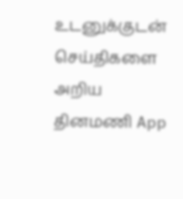உடனுக்குடன் செய்திகளை அறிய தினமணி App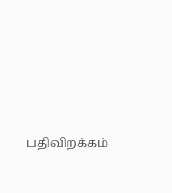பதிவிறக்கம்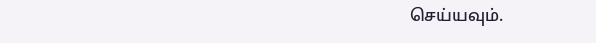செய்யவும்.